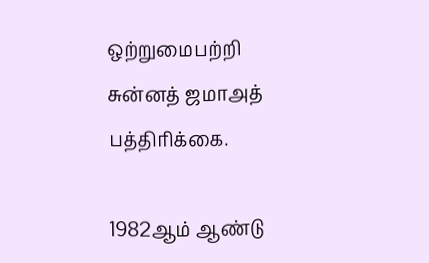ஒற்றுமைபற்றி சுன்னத் ஜமாஅத் பத்திரிக்கை.

1982ஆம் ஆண்டு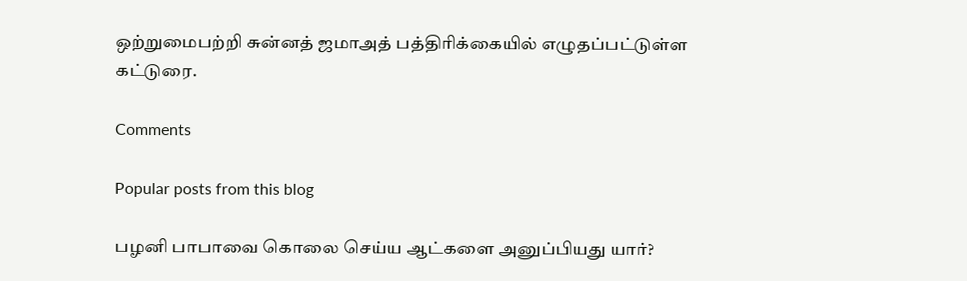ஒற்றுமைபற்றி சுன்னத் ஜமாஅத் பத்திரிக்கையில் எழுதப்பட்டுள்ள கட்டுரை.

Comments

Popular posts from this blog

பழனி பாபாவை கொலை செய்ய ஆட்களை அனுப்பியது யார்?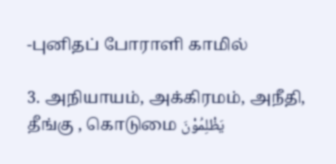-புனிதப் போராளி காமில்

3. அநியாயம், அக்கிரமம், அநீதி, தீங்கு , கொடுமை يَظْلِمُوْنَ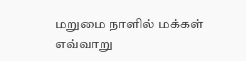மறுமை நாளில் மக்கள் எவ்வாறு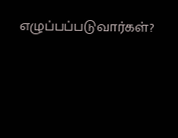எழுப்பப்படுவார்கள்?